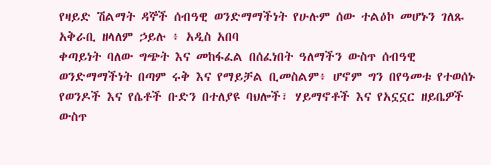የዛይድ ሽልማት ዳኞች ሰብዓዊ ወንድማማችነት የሁሉም ሰው ተልዕኮ መሆኑን ገለጹ
አቅራቢ ዘላለም ኃይሉ ፥ አዲስ አበባ
ቀጣይነት ባለው ግጭት እና መከፋፈል በሰፈነበት ዓለማችን ውስጥ ሰብዓዊ ወንድማማችነት በጣም ሩቅ እና የማይቻል ቢመስልም፥ ሆኖም ግን በየዓመቱ የተወሰኑ የወንዶች እና የሴቶች ቡድን በተለያዩ ባህሎች፣ ሃይማኖቶች እና የአኗኗር ዘይቤዎች ውስጥ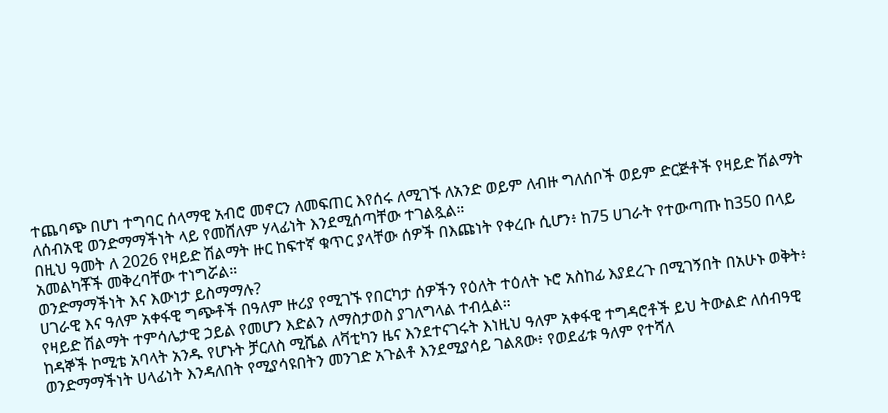ተጨባጭ በሆነ ተግባር ሰላማዊ አብሮ መኖርን ለመፍጠር እየሰሩ ለሚገኙ ለአንድ ወይም ለብዙ ግለሰቦች ወይም ድርጅቶች የዛይድ ሽልማት ለሰብአዊ ወንድማማችነት ላይ የመሸለም ሃላፊነት እንደሚሰጣቸው ተገልጿል።
በዚህ ዓመት ለ 2026 የዛይድ ሽልማት ዙር ከፍተኛ ቁጥር ያላቸው ሰዎች በእጩነት የቀረቡ ሲሆን፥ ከ75 ሀገራት የተውጣጡ ከ350 በላይ አመልካቾች መቅረባቸው ተነግሯል።
ወንድማማችነት እና እውነታ ይስማማሉ?
ሀገራዊ እና ዓለም አቀፋዊ ግጭቶች በዓለም ዙሪያ የሚገኙ የበርካታ ሰዎችን የዕለት ተዕለት ኑሮ አስከፊ እያደረጉ በሚገኝበት በአሁኑ ወቅት፥ የዛይድ ሽልማት ተምሳሌታዊ ኃይል የመሆን እድልን ለማስታወስ ያገለግላል ተብሏል።
ከዳኞች ኮሚቴ አባላት አንዱ የሆኑት ቻርለስ ሚሼል ለቫቲካን ዜና እንደተናገሩት እነዚህ ዓለም አቀፋዊ ተግዳሮቶች ይህ ትውልድ ለሰብዓዊ ወንድማማችነት ሀላፊነት እንዳለበት የሚያሳዩበትን መንገድ አጉልቶ እንደሚያሳይ ገልጸው፥ የወደፊቱ ዓለም የተሻለ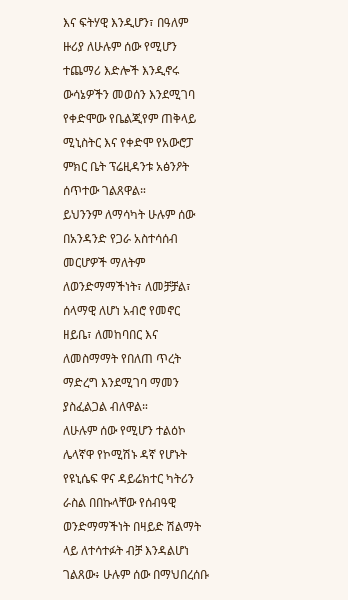እና ፍትሃዊ እንዲሆን፣ በዓለም ዙሪያ ለሁሉም ሰው የሚሆን ተጨማሪ እድሎች እንዲኖሩ ውሳኔዎችን መወሰን እንደሚገባ የቀድሞው የቤልጂየም ጠቅላይ ሚኒስትር እና የቀድሞ የአውሮፓ ምክር ቤት ፕሬዚዳንቱ አፅንዖት ሰጥተው ገልጸዋል።
ይህንንም ለማሳካት ሁሉም ሰው በአንዳንድ የጋራ አስተሳሰብ መርሆዎች ማለትም ለወንድማማችነት፣ ለመቻቻል፣ ሰላማዊ ለሆነ አብሮ የመኖር ዘይቤ፣ ለመከባበር እና ለመስማማት የበለጠ ጥረት ማድረግ እንደሚገባ ማመን ያስፈልጋል ብለዋል።
ለሁሉም ሰው የሚሆን ተልዕኮ
ሌላኛዋ የኮሚሽኑ ዳኛ የሆኑት የዩኒሴፍ ዋና ዳይሬክተር ካትሪን ራስል በበኩላቸው የሰብዓዊ ወንድማማችነት በዛይድ ሽልማት ላይ ለተሳተፉት ብቻ እንዳልሆነ ገልጸው፥ ሁሉም ሰው በማህበረሰቡ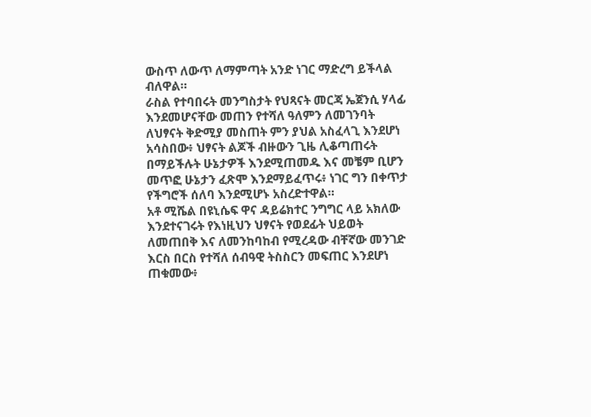ውስጥ ለውጥ ለማምጣት አንድ ነገር ማድረግ ይችላል ብለዋል።
ራስል የተባበሩት መንግስታት የህጻናት መርጃ ኤጀንሲ ሃላፊ እንደመሆናቸው መጠን የተሻለ ዓለምን ለመገንባት ለህፃናት ቅድሚያ መስጠት ምን ያህል አስፈላጊ እንደሆነ አሳስበው፥ ህፃናት ልጆች ብዙውን ጊዜ ሊቆጣጠሩት በማይችሉት ሁኔታዎች እንደሚጠመዱ እና መቼም ቢሆን መጥፎ ሁኔታን ፈጽሞ እንደማይፈጥሩ፥ ነገር ግን በቀጥታ የችግሮች ሰለባ እንደሚሆኑ አስረድተዋል።
አቶ ሚሼል በዩኒሴፍ ዋና ዳይሬክተር ንግግር ላይ አክለው እንደተናገሩት የእነዚህን ህፃናት የወደፊት ህይወት ለመጠበቅ እና ለመንከባከብ የሚረዳው ብቸኛው መንገድ እርስ በርስ የተሻለ ሰብዓዊ ትስስርን መፍጠር እንደሆነ ጠቁመው፥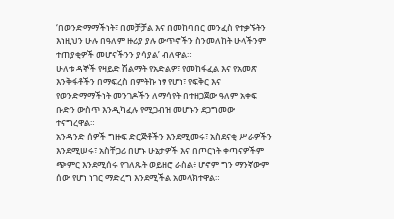‘በወንድማማችነት፣ በመቻቻል እና በመከባበር መንፈስ የተቃኙትን እነዚህን ሁሉ በዓለም ዙሪያ ያሉ ውጥኖችን ስንመለከት ሁላችንም ተጠያቂዎች መሆናችንን ያሳያል’ ብለዋል።
ሁለቱ ዳኞች የዛይድ ሽልማት የአድልዎ፣ የመከፋፈል እና የአመጽ እንቅፋቶችን በማፍረስ በምትኩ ነፃ የሆነ፣ የፍቅር እና የወንድማማችነት መንገዶችን ለማሳየት በተዘጋጀው ዓለም አቀፍ ቡድን ውስጥ እንዲካፈሉ የሚጋብዝ መሆኑን ደጋግመው ተናግረዋል።
አንዳንድ ሰዎች ግዙፍ ድርጅቶችን እንደሚመሩ፣ አስደናቂ ሥራዎችን እንደሚሠሩ፣ አስቸጋሪ በሆኑ ሁኔታዎች እና በጦርነት ቀጣናዎችም ጭምር እንደሚሰሩ የገለጹት ወይዘሮ ራስል፥ ሆኖም ግን ማንኛውም ሰው የሆነ ነገር ማድረግ እንደሚችል አመላክተዋል።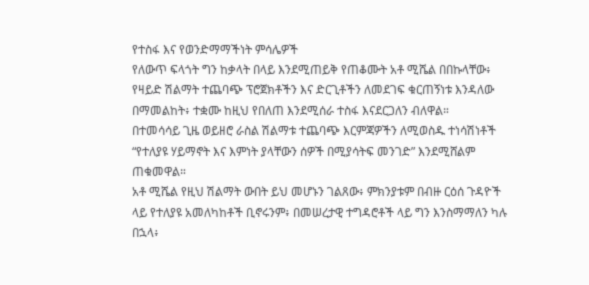የተስፋ እና የወንድማማችነት ምሳሌዎች
የለውጥ ፍላጎት ግን ከቃላት በላይ እንደሚጠይቅ የጠቆሙት አቶ ሚሼል በበኩላቸው፥ የዛይድ ሽልማት ተጨባጭ ፕሮጀክቶችን እና ድርጊቶችን ለመደገፍ ቁርጠኝነቱ እንዳለው በማመልከት፥ ተቋሙ ከዚህ የበለጠ እንደሚሰራ ተስፋ እናደርጋለን ብለዋል።
በተመሳሳይ ጊዜ ወይዘሮ ራስል ሽልማቱ ተጨባጭ እርምጃዎችን ለሚወስዱ ተነሳሽነቶች “የተለያዩ ሃይማኖት እና እምነት ያላቸውን ሰዎች በሚያሳትፍ መንገድ” እንደሚሸልም ጠቁመዋል።
አቶ ሚሼል የዚህ ሽልማት ውበት ይህ መሆኑን ገልጸው፥ ምክንያቱም በብዙ ርዕሰ ጉዳዮች ላይ የተለያዩ አመለካከቶች ቢኖሩንም፥ በመሠረታዊ ተግዳሮቶች ላይ ግን እንስማማለን ካሉ በኋላ፥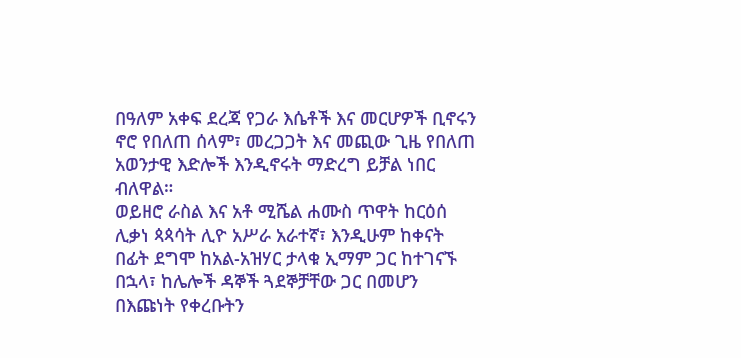በዓለም አቀፍ ደረጃ የጋራ እሴቶች እና መርሆዎች ቢኖሩን ኖሮ የበለጠ ሰላም፣ መረጋጋት እና መጪው ጊዜ የበለጠ አወንታዊ እድሎች እንዲኖሩት ማድረግ ይቻል ነበር ብለዋል።
ወይዘሮ ራስል እና አቶ ሚሼል ሐሙስ ጥዋት ከርዕሰ ሊቃነ ጳጳሳት ሊዮ አሥራ አራተኛ፣ እንዲሁም ከቀናት በፊት ደግሞ ከአል-አዝሃር ታላቁ ኢማም ጋር ከተገናኙ በኋላ፣ ከሌሎች ዳኞች ጓደኞቻቸው ጋር በመሆን በእጩነት የቀረቡትን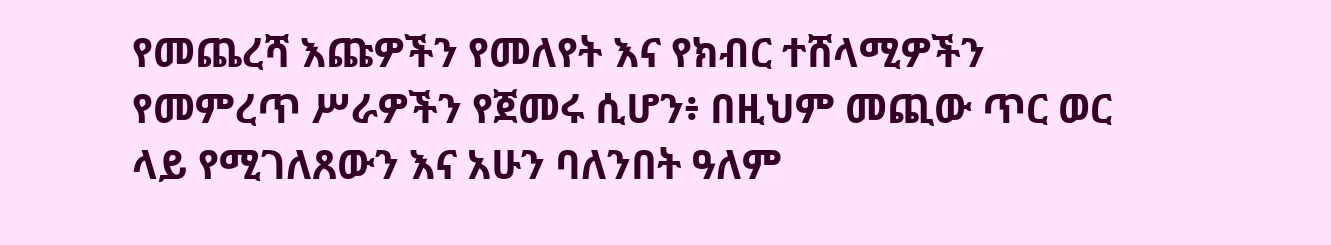የመጨረሻ እጩዎችን የመለየት እና የክብር ተሸላሚዎችን የመምረጥ ሥራዎችን የጀመሩ ሲሆን፥ በዚህም መጪው ጥር ወር ላይ የሚገለጸውን እና አሁን ባለንበት ዓለም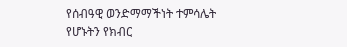የሰብዓዊ ወንድማማችነት ተምሳሌት የሆኑትን የክብር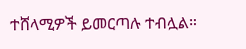ተሸላሚዎች ይመርጣሉ ተብሏል።